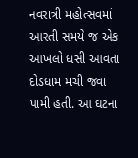નવરાત્રી મહોત્સવમાં આરતી સમયે જ એક આખલો ધસી આવતા દોડધામ મચી જવા પામી હતી. આ ઘટના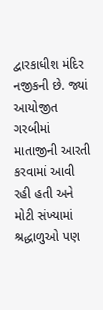દ્વારકાધીશ મંદિર નજીકની છે. જ્યાં આયોજીત ગરબીમાં માતાજીની આરતી કરવામાં આવી રહી હતી અને મોટી સંખ્યામાં શ્રદ્ધાળુઓ પણ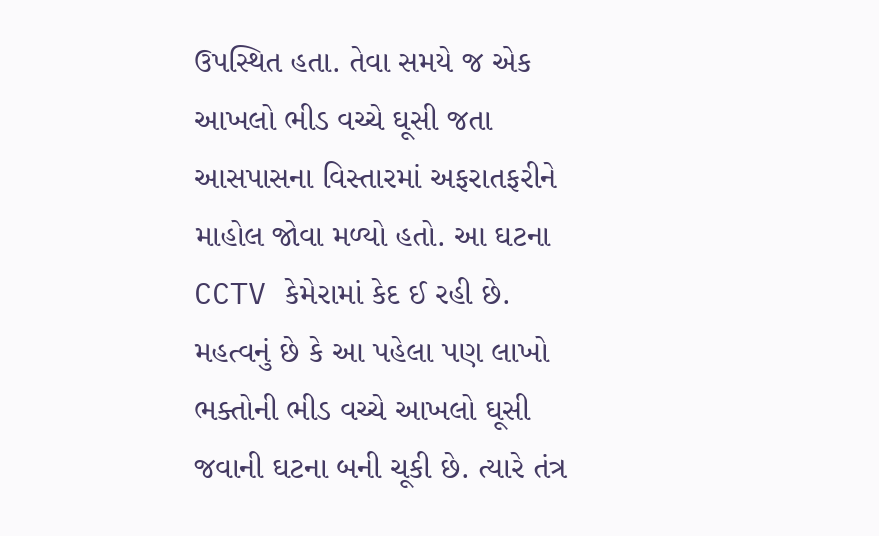ઉપસ્થિત હતા. તેવા સમયે જ એક આખલો ભીડ વચ્ચે ઘૂસી જતા આસપાસના વિસ્તારમાં અફરાતફરીને માહોલ જોવા મળ્યો હતો. આ ઘટના CCTV કેમેરામાં કેદ ઈ રહી છે. મહત્વનું છે કે આ પહેલા પણ લાખો ભક્તોની ભીડ વચ્ચે આખલો ઘૂસી જવાની ઘટના બની ચૂકી છે. ત્યારે તંત્ર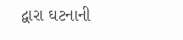દ્વારા ઘટનાની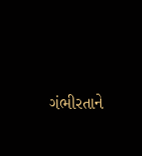ગંભીરતાને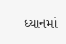ધ્યાનમાં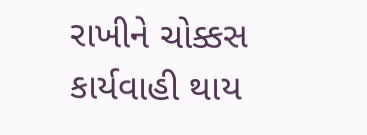રાખીને ચોક્કસ કાર્યવાહી થાય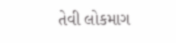તેવી લોકમાગ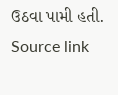ઉઠવા પામી હતી.
Source link